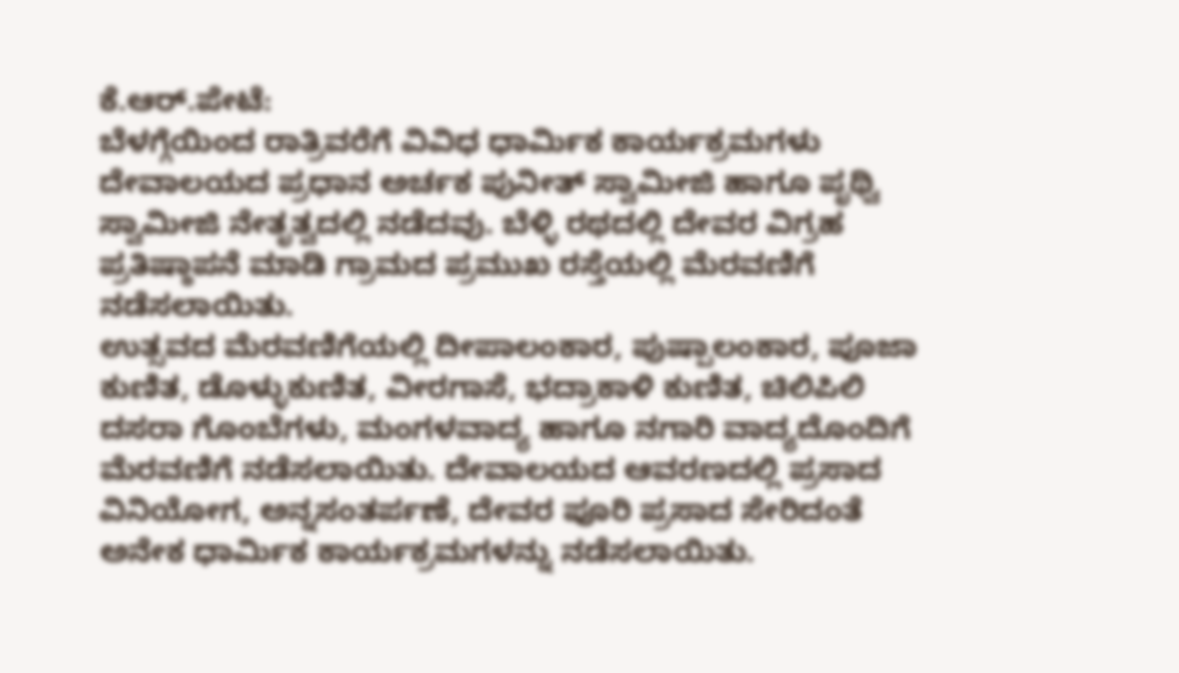ಕೆ.ಆರ್.ಪೇಟೆ:
ಬೆಳಗ್ಗೆಯಿಂದ ರಾತ್ರಿವರೆಗೆ ವಿವಿಧ ಧಾರ್ಮಿಕ ಕಾರ್ಯಕ್ರಮಗಳು ದೇವಾಲಯದ ಪ್ರಧಾನ ಅರ್ಚಕ ಪುನೀತ್ ಸ್ವಾಮೀಜಿ ಹಾಗೂ ಪೃಥ್ವಿ ಸ್ವಾಮೀಜಿ ನೇತೃತ್ವದಲ್ಲಿ ನಡೆದವು. ಬೆಳ್ಳಿ ರಥದಲ್ಲಿ ದೇವರ ವಿಗ್ರಹ ಪ್ರತಿಷ್ಠಾಪನೆ ಮಾಡಿ ಗ್ರಾಮದ ಪ್ರಮುಖ ರಸ್ತೆಯಲ್ಲಿ ಮೆರವಣಿಗೆ ನಡೆಸಲಾಯಿತು.
ಉತ್ಸವದ ಮೆರವಣಿಗೆಯಲ್ಲಿ ದೀಪಾಲಂಕಾರ, ಪುಷ್ಪಾಲಂಕಾರ, ಪೂಜಾ ಕುಣಿತ, ಡೊಳ್ಳುಕುಣಿತ, ವೀರಗಾಸೆ, ಭದ್ರಾಕಾಳಿ ಕುಣಿತ, ಚಿಲಿಪಿಲಿ ದಸರಾ ಗೊಂಬೆಗಳು, ಮಂಗಳವಾದ್ಯ ಹಾಗೂ ನಗಾರಿ ವಾದ್ಯದೊಂದಿಗೆ ಮೆರವಣಿಗೆ ನಡೆಸಲಾಯಿತು. ದೇವಾಲಯದ ಆವರಣದಲ್ಲಿ ಪ್ರಸಾದ ವಿನಿಯೋಗ, ಅನ್ನಸಂತರ್ಪಣೆ, ದೇವರ ಪೂರಿ ಪ್ರಸಾದ ಸೇರಿದಂತೆ ಅನೇಕ ಧಾರ್ಮಿಕ ಕಾರ್ಯಕ್ರಮಗಳನ್ನು ನಡೆಸಲಾಯಿತು.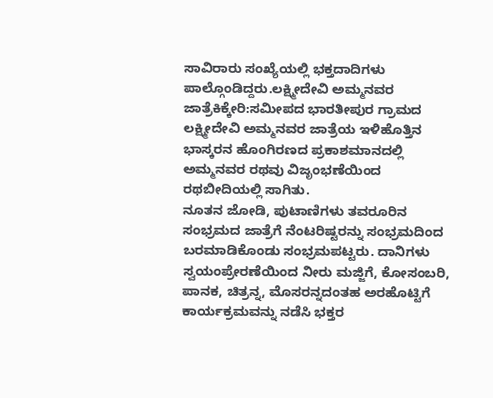ಸಾವಿರಾರು ಸಂಖ್ಯೆಯಲ್ಲಿ ಭಕ್ತದಾದಿಗಳು ಪಾಲ್ಗೊಂಡಿದ್ದರು.ಲಕ್ಷ್ಮೀದೇವಿ ಅಮ್ಮನವರ ಜಾತ್ರೆಕಿಕ್ಕೇರಿ:ಸಮೀಪದ ಭಾರತೀಪುರ ಗ್ರಾಮದ ಲಕ್ಷ್ಮೀದೇವಿ ಅಮ್ಮನವರ ಜಾತ್ರೆಯ ಇಳಿಹೊತ್ತಿನ ಭಾಸ್ಕರನ ಹೊಂಗಿರಣದ ಪ್ರಕಾಶಮಾನದಲ್ಲಿ ಅಮ್ಮನವರ ರಥವು ವಿಜೃಂಭಣೆಯಿಂದ ರಥಬೀದಿಯಲ್ಲಿ ಸಾಗಿತು.
ನೂತನ ಜೋಡಿ, ಪುಟಾಣಿಗಳು ತವರೂರಿನ ಸಂಭ್ರಮದ ಜಾತ್ರೆಗೆ ನೆಂಟರಿಷ್ಟರನ್ನು ಸಂಭ್ರಮದಿಂದ ಬರಮಾಡಿಕೊಂಡು ಸಂಭ್ರಮಪಟ್ಟರು. ದಾನಿಗಳು ಸ್ವಯಂಪ್ರೇರಣೆಯಿಂದ ನೀರು ಮಜ್ಜಿಗೆ, ಕೋಸಂಬರಿ, ಪಾನಕ, ಚಿತ್ರನ್ನ, ಮೊಸರನ್ನದಂತಹ ಅರಹೊಟ್ಟಿಗೆ ಕಾರ್ಯಕ್ರಮವನ್ನು ನಡೆಸಿ ಭಕ್ತರ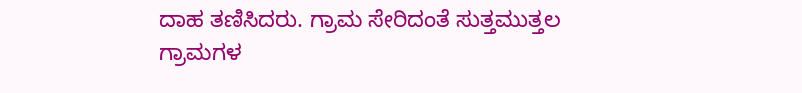ದಾಹ ತಣಿಸಿದರು. ಗ್ರಾಮ ಸೇರಿದಂತೆ ಸುತ್ತಮುತ್ತಲ ಗ್ರಾಮಗಳ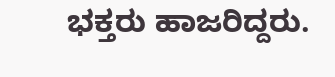ಭಕ್ತರು ಹಾಜರಿದ್ದರು.